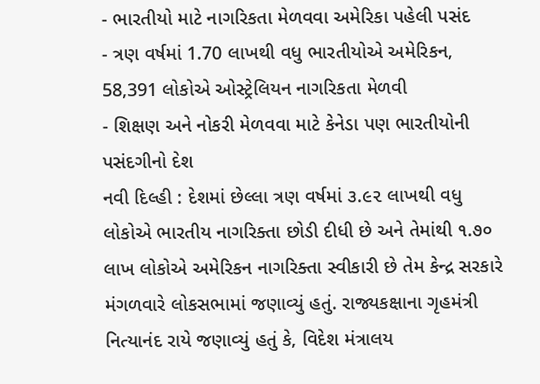- ભારતીયો માટે નાગરિકતા મેળવવા અમેરિકા પહેલી પસંદ
- ત્રણ વર્ષમાં 1.70 લાખથી વધુ ભારતીયોએ અમેરિકન, 58,391 લોકોએ ઓસ્ટ્રેલિયન નાગરિકતા મેળવી
- શિક્ષણ અને નોકરી મેળવવા માટે કેનેડા પણ ભારતીયોની પસંદગીનો દેશ
નવી દિલ્હી : દેશમાં છેલ્લા ત્રણ વર્ષમાં ૩.૯૨ લાખથી વધુ લોકોએ ભારતીય નાગરિક્તા છોડી દીધી છે અને તેમાંથી ૧.૭૦ લાખ લોકોએ અમેરિકન નાગરિક્તા સ્વીકારી છે તેમ કેન્દ્ર સરકારે મંગળવારે લોકસભામાં જણાવ્યું હતું. રાજ્યકક્ષાના ગૃહમંત્રી નિત્યાનંદ રાયે જણાવ્યું હતું કે, વિદેશ મંત્રાલય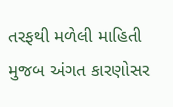તરફથી મળેલી માહિતી મુજબ અંગત કારણોસર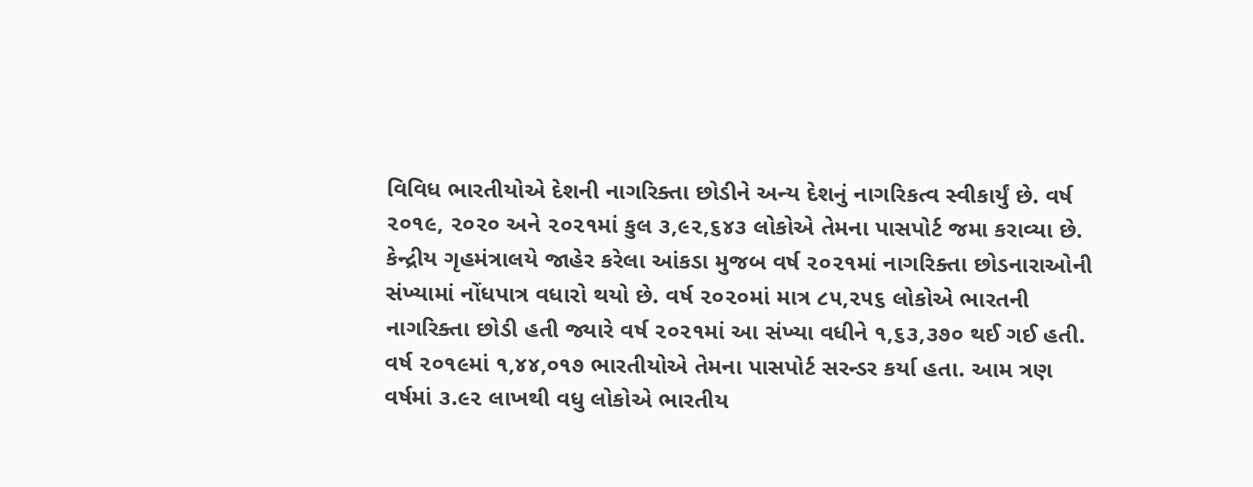વિવિધ ભારતીયોએ દેશની નાગરિક્તા છોડીને અન્ય દેશનું નાગરિકત્વ સ્વીકાર્યું છે. વર્ષ ૨૦૧૯, ૨૦૨૦ અને ૨૦૨૧માં કુલ ૩,૯૨,૬૪૩ લોકોએ તેમના પાસપોર્ટ જમા કરાવ્યા છે.
કેન્દ્રીય ગૃહમંત્રાલયે જાહેર કરેલા આંકડા મુજબ વર્ષ ૨૦૨૧માં નાગરિક્તા છોડનારાઓની સંખ્યામાં નોંધપાત્ર વધારો થયો છે. વર્ષ ૨૦૨૦માં માત્ર ૮૫,૨૫૬ લોકોએ ભારતની નાગરિક્તા છોડી હતી જ્યારે વર્ષ ૨૦૨૧માં આ સંખ્યા વધીને ૧,૬૩,૩૭૦ થઈ ગઈ હતી. વર્ષ ૨૦૧૯માં ૧,૪૪,૦૧૭ ભારતીયોએ તેમના પાસપોર્ટ સરન્ડર કર્યા હતા. આમ ત્રણ વર્ષમાં ૩.૯૨ લાખથી વધુ લોકોએ ભારતીય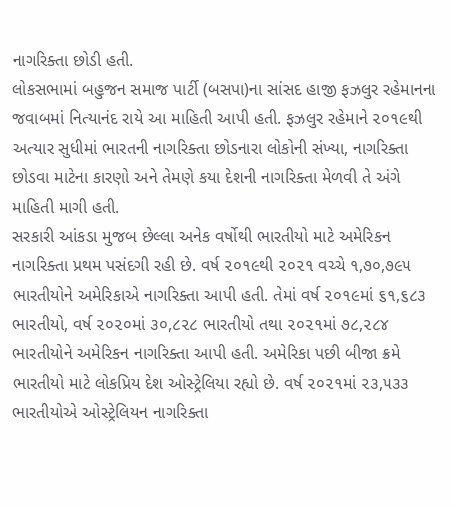નાગરિક્તા છોડી હતી.
લોકસભામાં બહુજન સમાજ પાર્ટી (બસપા)ના સાંસદ હાજી ફઝલુર રહેમાનના જવાબમાં નિત્યાનંદ રાયે આ માહિતી આપી હતી. ફઝલુર રહેમાને ૨૦૧૯થી અત્યાર સુધીમાં ભારતની નાગરિક્તા છોડનારા લોકોની સંખ્યા, નાગરિક્તા છોડવા માટેના કારણો અને તેમણે કયા દેશની નાગરિક્તા મેળવી તે અંગે માહિતી માગી હતી.
સરકારી આંકડા મુજબ છેલ્લા અનેક વર્ષોથી ભારતીયો માટે અમેરિકન નાગરિક્તા પ્રથમ પસંદગી રહી છે. વર્ષ ૨૦૧૯થી ૨૦૨૧ વચ્ચે ૧,૭૦,૭૯૫ ભારતીયોને અમેરિકાએ નાગરિક્તા આપી હતી. તેમાં વર્ષ ૨૦૧૯માં ૬૧,૬૮૩ ભારતીયો, વર્ષ ૨૦૨૦માં ૩૦,૮૨૮ ભારતીયો તથા ૨૦૨૧માં ૭૮,૨૮૪ ભારતીયોને અમેરિકન નાગરિક્તા આપી હતી. અમેરિકા પછી બીજા ક્રમે ભારતીયો માટે લોકપ્રિય દેશ ઓસ્ટ્રેલિયા રહ્યો છે. વર્ષ ૨૦૨૧માં ૨૩,૫૩૩ ભારતીયોએ ઓસ્ટ્રેલિયન નાગરિક્તા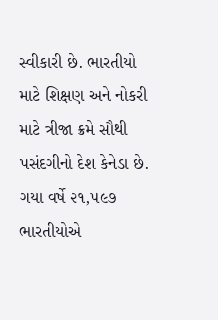સ્વીકારી છે. ભારતીયો માટે શિક્ષણ અને નોકરી માટે ત્રીજા ક્રમે સૌથી પસંદગીનો દેશ કેનેડા છે. ગયા વર્ષે ૨૧,૫૯૭ ભારતીયોએ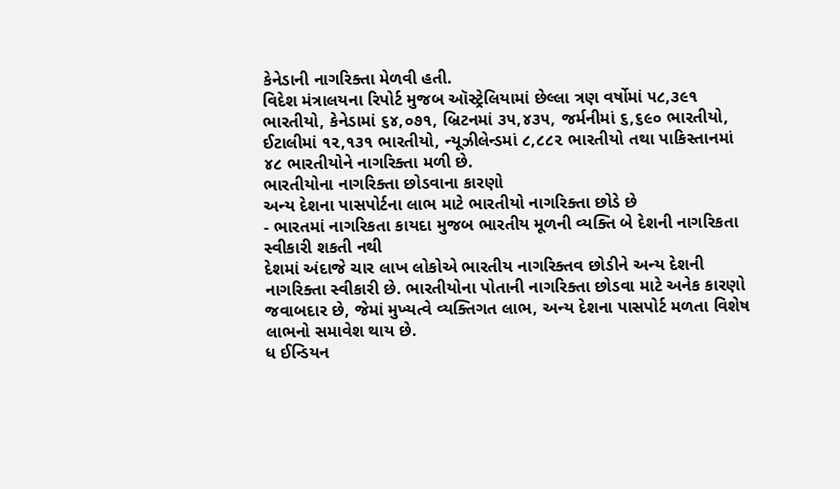કેનેડાની નાગરિક્તા મેળવી હતી.
વિદેશ મંત્રાલયના રિપોર્ટ મુજબ ઑસ્ટ્રેલિયામાં છેલ્લા ત્રણ વર્ષોમાં ૫૮,૩૯૧ ભારતીયો, કેનેડામાં ૬૪,૦૭૧, બ્રિટનમાં ૩૫,૪૩૫, જર્મનીમાં ૬,૬૯૦ ભારતીયો, ઈટાલીમાં ૧૨,૧૩૧ ભારતીયો, ન્યૂઝીલેન્ડમાં ૮,૮૮૨ ભારતીયો તથા પાકિસ્તાનમાં ૪૮ ભારતીયોને નાગરિક્તા મળી છે.
ભારતીયોના નાગરિક્તા છોડવાના કારણો
અન્ય દેશના પાસપોર્ટના લાભ માટે ભારતીયો નાગરિક્તા છોડે છે
- ભારતમાં નાગરિકતા કાયદા મુજબ ભારતીય મૂળની વ્યક્તિ બે દેશની નાગરિકતા સ્વીકારી શકતી નથી
દેશમાં અંદાજે ચાર લાખ લોકોએ ભારતીય નાગરિક્તવ છોડીને અન્ય દેશની નાગરિક્તા સ્વીકારી છે. ભારતીયોના પોતાની નાગરિક્તા છોડવા માટે અનેક કારણો જવાબદાર છે, જેમાં મુખ્યત્વે વ્યક્તિગત લાભ, અન્ય દેશના પાસપોર્ટ મળતા વિશેષ લાભનો સમાવેશ થાય છે.
ધ ઈન્ડિયન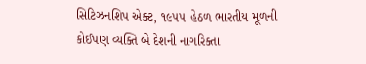સિટિઝનશિપ એક્ટ, ૧૯૫૫ હેઠળ ભારતીય મૂળની કોઈપણ વ્યક્તિ બે દેશની નાગરિક્તા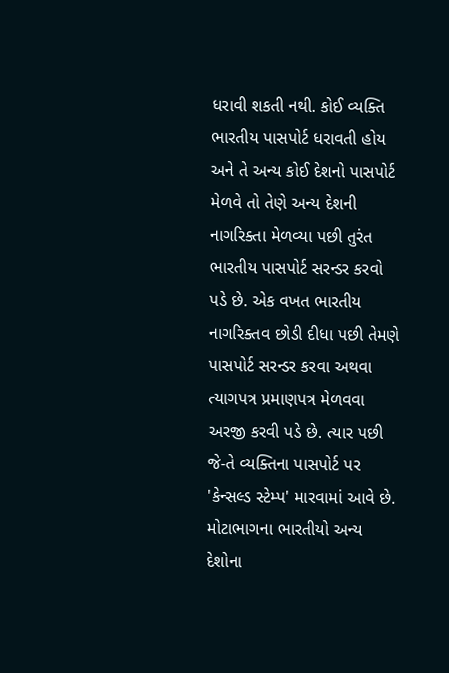ધરાવી શકતી નથી. કોઈ વ્યક્તિ ભારતીય પાસપોર્ટ ધરાવતી હોય અને તે અન્ય કોઈ દેશનો પાસપોર્ટ મેળવે તો તેણે અન્ય દેશની નાગરિક્તા મેળવ્યા પછી તુરંત ભારતીય પાસપોર્ટ સરન્ડર કરવો પડે છે. એક વખત ભારતીય નાગરિક્તવ છોડી દીધા પછી તેમણે પાસપોર્ટ સરન્ડર કરવા અથવા ત્યાગપત્ર પ્રમાણપત્ર મેળવવા અરજી કરવી પડે છે. ત્યાર પછી જે-તે વ્યક્તિના પાસપોર્ટ પર 'કેન્સલ્ડ સ્ટેમ્પ' મારવામાં આવે છે.
મોટાભાગના ભારતીયો અન્ય દેશોના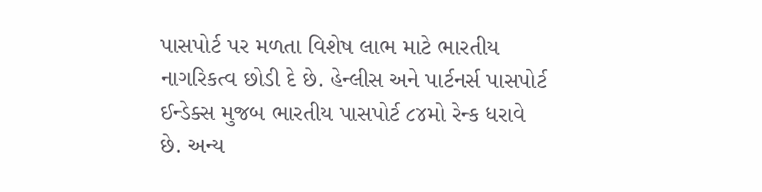પાસપોર્ટ પર મળતા વિશેષ લાભ માટે ભારતીય નાગરિકત્વ છોડી દે છે. હેન્લીસ અને પાર્ટનર્સ પાસપોર્ટ ઈન્ડેક્સ મુજબ ભારતીય પાસપોર્ટ ૮૪મો રેન્ક ધરાવે છે. અન્ય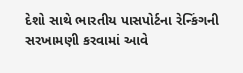દેશો સાથે ભારતીય પાસપોર્ટના રેન્કિંગની સરખામણી કરવામાં આવે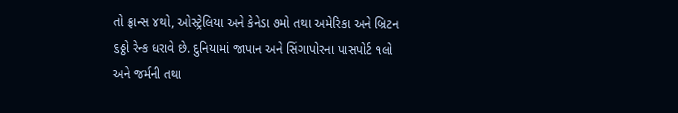તો ફ્રાન્સ ૪થો, ઓસ્ટ્રેલિયા અને કેનેડા ૭મો તથા અમેરિકા અને બ્રિટન ૬ઠ્ઠો રેન્ક ધરાવે છે. દુનિયામાં જાપાન અને સિંગાપોરના પાસપોર્ટ ૧લો અને જર્મની તથા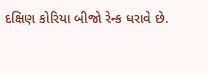દક્ષિણ કોરિયા બીજો રેન્ક ધરાવે છે.